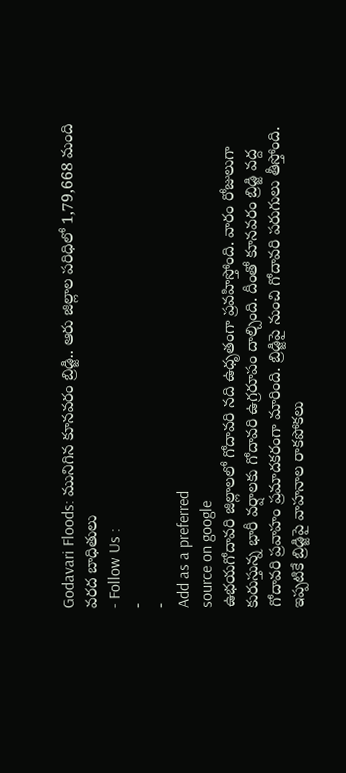Godavari Floods: మునిగిన కూనవరం బ్రిడ్జి.. ఆరు జిల్లాల పరిధిలో 1,79,668 మంది వరద బాధితులు
- Follow Us :
-
-
Add as a preferred
source on google
ఉభయగోదావరి జిల్లాలలో గోదావరి నది ఉధృతంగా ప్రవహిస్తోంది. వారం రోజులుగా కురుస్తున్న భారీ వర్షాలకు గోదావరి ఉగ్రరూపం దాల్చింది. దీంతో కూనవరం బ్రిడ్జి వద్ద గోదావరి ప్రవాహం ప్రమాదకరంగా మారింది. బ్రిడ్జిపై నుంచి గోదావరి పరుగులు తీస్తోంది. ఇప్పటికే బ్రిడ్జిపై వాహనాల రాకపోకలు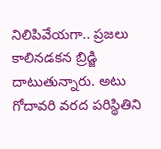నిలిపివేయగా.. ప్రజలు కాలినడకన బ్రిడ్జి దాటుతున్నారు. అటు గోదావరి వరద పరిస్థితిని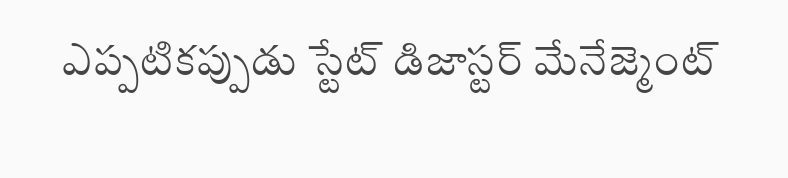ఎప్పటికప్పుడు స్టేట్ డిజాస్టర్ మేనేజ్మెంట్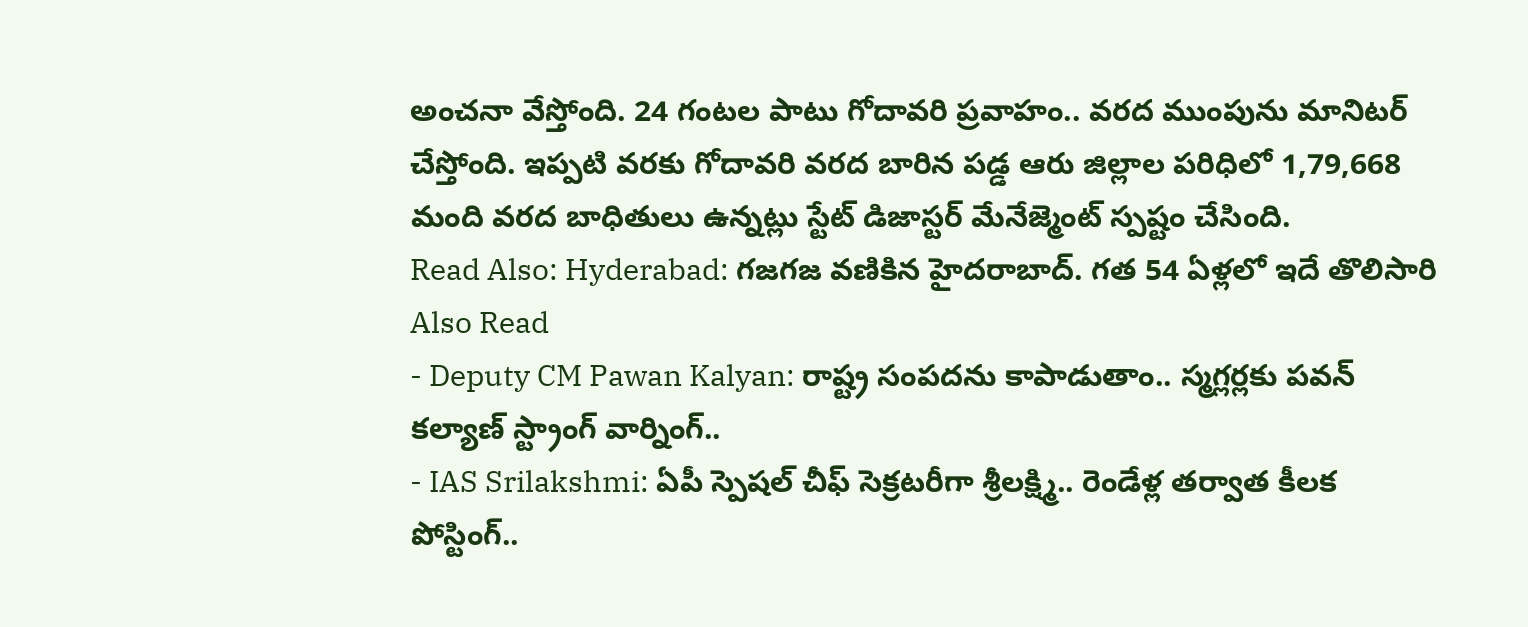అంచనా వేస్తోంది. 24 గంటల పాటు గోదావరి ప్రవాహం.. వరద ముంపును మానిటర్ చేస్తోంది. ఇప్పటి వరకు గోదావరి వరద బారిన పడ్డ ఆరు జిల్లాల పరిధిలో 1,79,668 మంది వరద బాధితులు ఉన్నట్లు స్టేట్ డిజాస్టర్ మేనేజ్మెంట్ స్పష్టం చేసింది.
Read Also: Hyderabad: గజగజ వణికిన హైదరాబాద్. గత 54 ఏళ్లలో ఇదే తొలిసారి
Also Read
- Deputy CM Pawan Kalyan: రాష్ట్ర సంపదను కాపాడుతాం.. స్మగ్లర్లకు పవన్ కల్యాణ్ స్ట్రాంగ్ వార్నింగ్..
- IAS Srilakshmi: ఏపీ స్పెషల్ చీఫ్ సెక్రటరీగా శ్రీలక్ష్మి.. రెండేళ్ల తర్వాత కీలక పోస్టింగ్..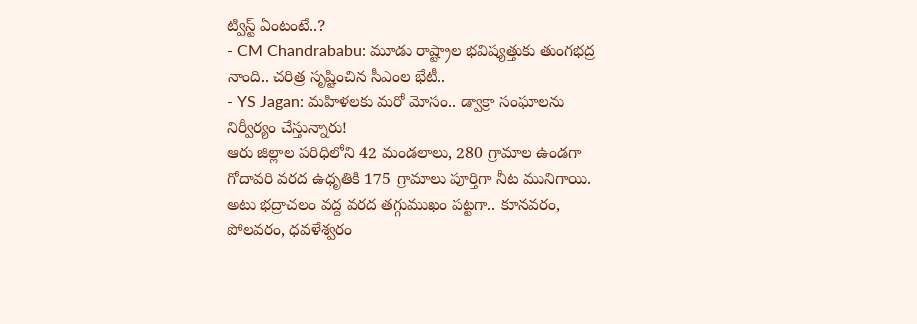ట్విస్ట్ ఏంటంటే..?
- CM Chandrababu: మూడు రాష్ట్రాల భవిష్యత్తుకు తుంగభద్ర నాంది.. చరిత్ర సృష్టించిన సీఎంల భేటీ..
- YS Jagan: మహిళలకు మరో మోసం.. డ్వాక్రా సంఘాలను నిర్వీర్యం చేస్తున్నారు!
ఆరు జిల్లాల పరిధిలోని 42 మండలాలు, 280 గ్రామాల ఉండగా గోదావరి వరద ఉధృతికి 175 గ్రామాలు పూర్తిగా నీట మునిగాయి. అటు భద్రాచలం వద్ద వరద తగ్గుముఖం పట్టగా.. కూనవరం, పోలవరం, ధవళేశ్వరం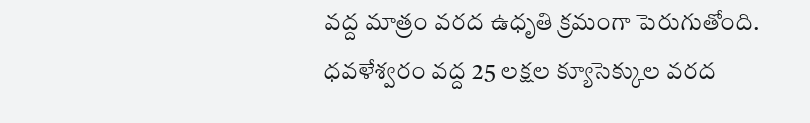వద్ద మాత్రం వరద ఉధృతి క్రమంగా పెరుగుతోంది. ధవళేశ్వరం వద్ద 25 లక్షల క్యూసెక్కుల వరద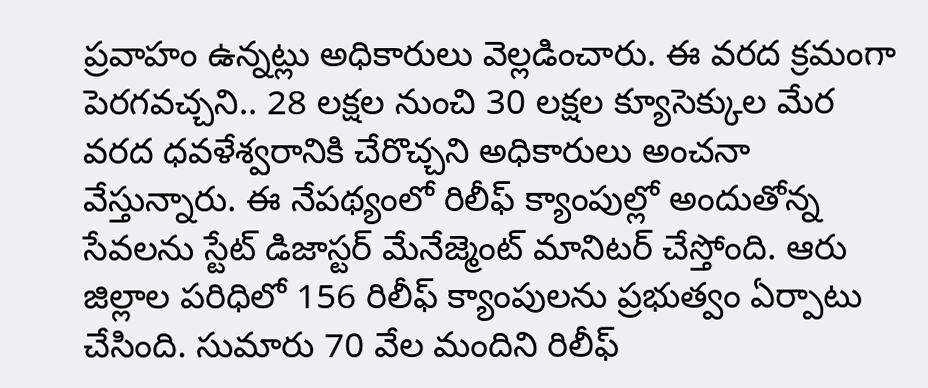ప్రవాహం ఉన్నట్లు అధికారులు వెల్లడించారు. ఈ వరద క్రమంగా పెరగవచ్చని.. 28 లక్షల నుంచి 30 లక్షల క్యూసెక్కుల మేర వరద ధవళేశ్వరానికి చేరొచ్చని అధికారులు అంచనా వేస్తున్నారు. ఈ నేపథ్యంలో రిలీఫ్ క్యాంపుల్లో అందుతోన్న సేవలను స్టేట్ డిజాస్టర్ మేనేజ్మెంట్ మానిటర్ చేస్తోంది. ఆరు జిల్లాల పరిధిలో 156 రిలీఫ్ క్యాంపులను ప్రభుత్వం ఏర్పాటు చేసింది. సుమారు 70 వేల మందిని రిలీఫ్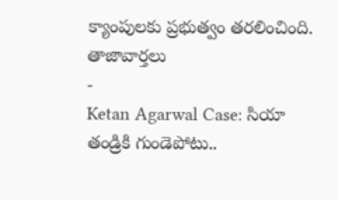క్యాంపులకు ప్రభుత్వం తరలించింది.
తాజావార్తలు
-
Ketan Agarwal Case: సియా తండ్రికి గుండెపోటు..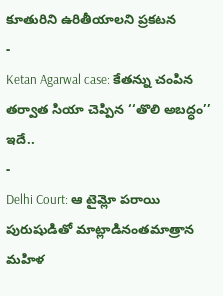కూతురిని ఉరితీయాలని ప్రకటన
-
Ketan Agarwal case: కేతన్ను చంపిన తర్వాత సియా చెప్పిన ‘‘తొలి అబద్ధం’’ ఇదే..
-
Delhi Court: ఆ టైమ్లో పరాయి పురుషుడితో మాట్లాడినంతమాత్రాన మహిళ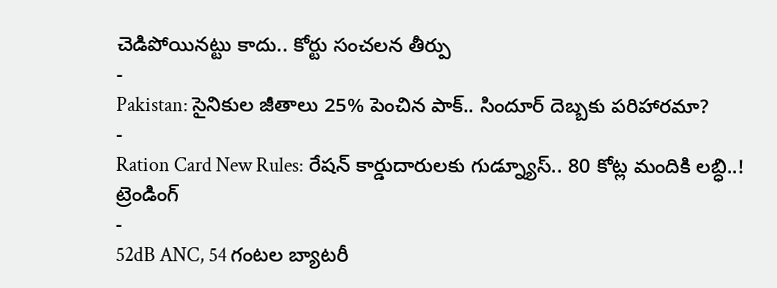చెడిపోయినట్టు కాదు.. కోర్టు సంచలన తీర్పు
-
Pakistan: సైనికుల జీతాలు 25% పెంచిన పాక్.. సిందూర్ దెబ్బకు పరిహారమా?
-
Ration Card New Rules: రేషన్ కార్డుదారులకు గుడ్న్యూస్.. 80 కోట్ల మందికి లబ్ధి..!
ట్రెండింగ్
-
52dB ANC, 54 గంటల బ్యాటరీ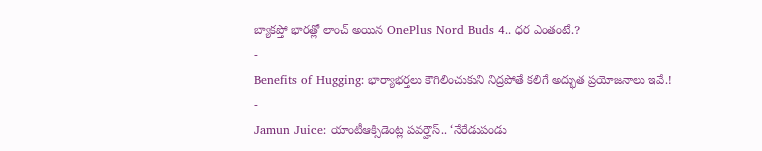బ్యాకప్తో భారత్లో లాంచ్ అయిన OnePlus Nord Buds 4.. ధర ఎంతంటే.?
-
Benefits of Hugging: భార్యాభర్తలు కౌగిలించుకుని నిద్రపోతే కలిగే అద్భుత ప్రయోజనాలు ఇవే.!
-
Jamun Juice: యాంటీఆక్సిడెంట్ల పవర్హౌస్.. ‘నేరేడుపండు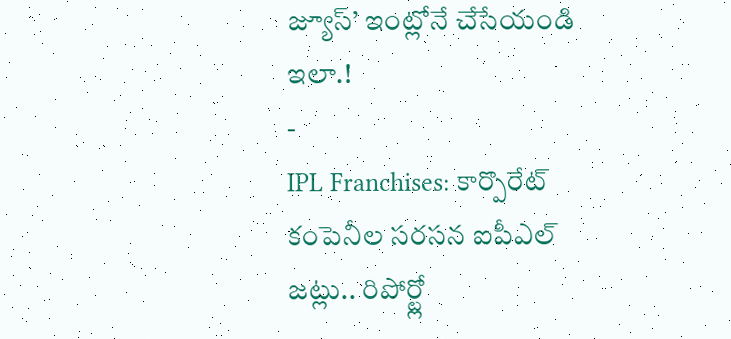జ్యూస్’ ఇంట్లోనే చేసేయండి ఇలా.!
-
IPL Franchises: కార్పొరేట్ కంపెనీల సరసన ఐపీఎల్ జట్లు.. రిపోర్ట్లో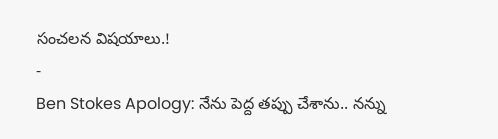సంచలన విషయాలు.!
-
Ben Stokes Apology: నేను పెద్ద తప్పు చేశాను.. నన్ను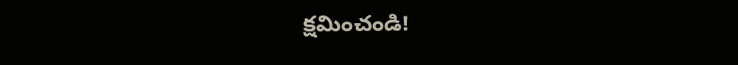క్షమించండి!